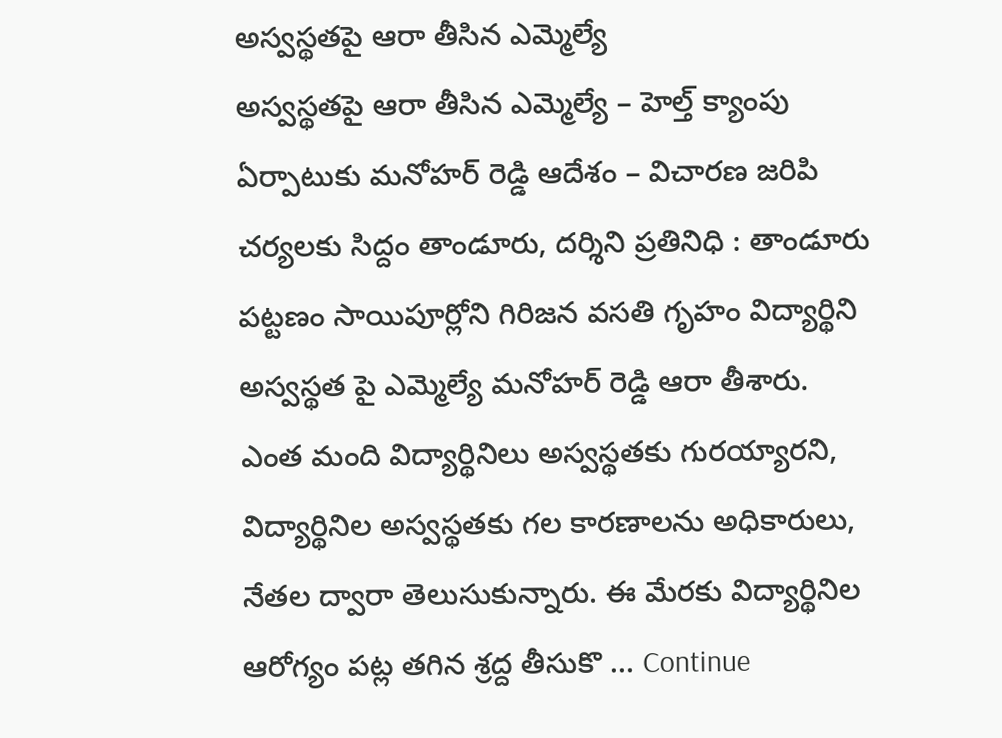అస్వస్థతపై ఆరా తీసిన ఎమ్మెల్యే
అస్వస్థతపై ఆరా తీసిన ఎమ్మెల్యే – హెల్త్ క్యాంపు ఏర్పాటుకు మనోహర్ రెడ్డి ఆదేశం – విచారణ జరిపి చర్యలకు సిద్దం తాండూరు, దర్శిని ప్రతినిధి : తాండూరు పట్టణం సాయిపూర్లోని గిరిజన వసతి గృహం విద్యార్థిని అస్వస్థత పై ఎమ్మెల్యే మనోహర్ రెడ్డి ఆరా తీశారు. ఎంత మంది విద్యార్థినిలు అస్వస్థతకు గురయ్యారని, విద్యార్థినిల అస్వస్థతకు గల కారణాలను అధికారులు, నేతల ద్వారా తెలుసుకున్నారు. ఈ మేరకు విద్యార్థినిల ఆరోగ్యం పట్ల తగిన శ్రద్ద తీసుకొ … Continue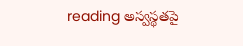reading అస్వస్థతపై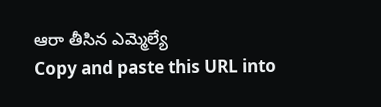ఆరా తీసిన ఎమ్మెల్యే
Copy and paste this URL into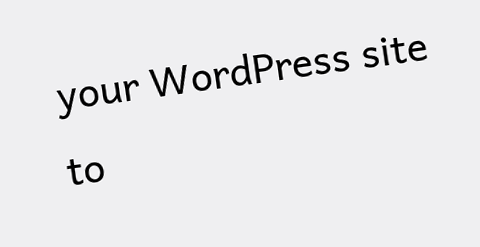your WordPress site to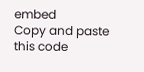embed
Copy and paste this code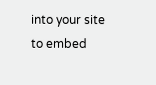into your site to embed